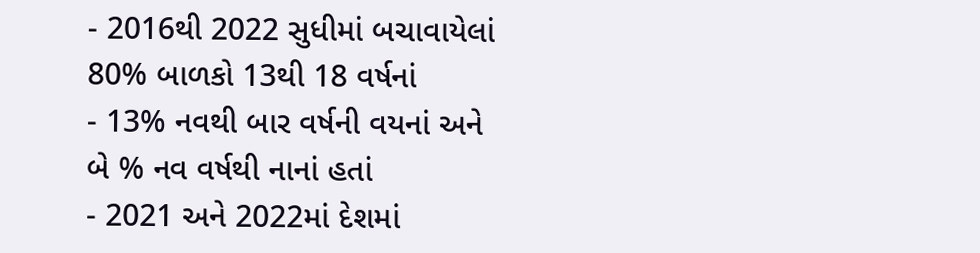- 2016થી 2022 સુધીમાં બચાવાયેલાં 80% બાળકો 13થી 18 વર્ષનાં
- 13% નવથી બાર વર્ષની વયનાં અને બે % નવ વર્ષથી નાનાં હતાં
- 2021 અને 2022માં દેશમાં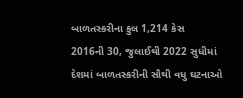બાળતસ્કરીના કુલ 1,214 કેસ
2016ની 30, જુલાઈથી 2022 સુધીમાં દેશમાં બાળતસ્કરીની સૌથી વધુ ઘટનાઓ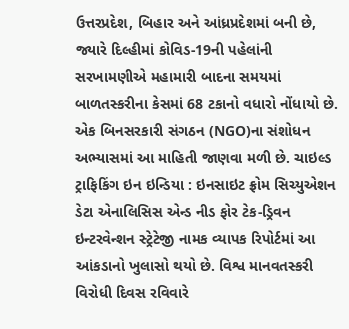ઉત્તરપ્રદેશ, બિહાર અને આંધ્રપ્રદેશમાં બની છે, જ્યારે દિલ્હીમાં કોવિડ-19ની પહેલાંની સરખામણીએ મહામારી બાદના સમયમાં બાળતસ્કરીના કેસમાં 68 ટકાનો વધારો નોંધાયો છે. એક બિનસરકારી સંગઠન (NGO)ના સંશોધન અભ્યાસમાં આ માહિતી જાણવા મળી છે. ચાઇલ્ડ ટ્રાફિકિંગ ઇન ઇન્ડિયા : ઇનસાઇટ ફ્રોમ સિચ્યુએશન ડેટા એનાલિસિસ એન્ડ નીડ ફોર ટેક-ડ્રિવન ઇન્ટરવેન્શન સ્ટ્રેટેજી નામક વ્યાપક રિપોર્ટમાં આ આંકડાનો ખુલાસો થયો છે. વિશ્વ માનવતસ્કરી વિરોધી દિવસ રવિવારે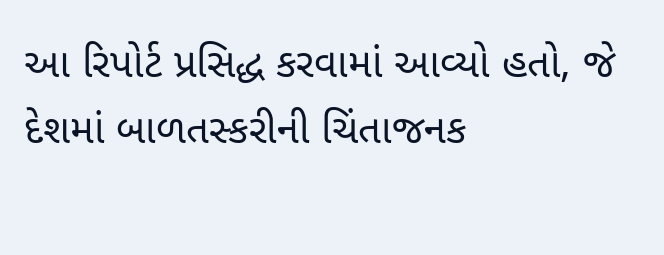આ રિપોર્ટ પ્રસિદ્ધ કરવામાં આવ્યો હતો, જે દેશમાં બાળતસ્કરીની ચિંતાજનક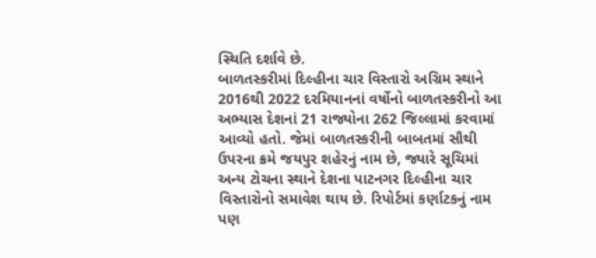સ્થિતિ દર્શાવે છે.
બાળતસ્કરીમાં દિલ્હીના ચાર વિસ્તારો અગ્રિમ સ્થાને
2016થી 2022 દરમિયાનનાં વર્ષોનો બાળતસ્કરીનો આ અભ્યાસ દેશનાં 21 રાજ્યોના 262 જિલ્લામાં કરવામાં આવ્યો હતો. જેમાં બાળતસ્કરીની બાબતમાં સૌથી ઉપરના ક્રમે જયપુર શહેરનું નામ છે, જ્યારે સૂચિમાં અન્ય ટોચના સ્થાને દેશના પાટનગર દિલ્હીના ચાર વિસ્તારોનો સમાવેશ થાય છે. રિપોર્ટમાં કર્ણાટકનું નામ પણ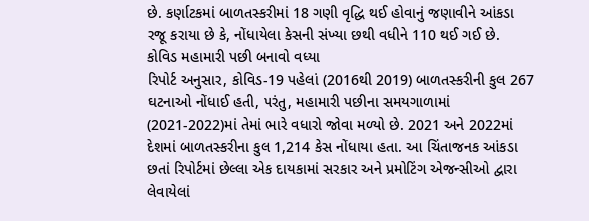છે. કર્ણાટકમાં બાળતસ્કરીમાં 18 ગણી વૃદ્ધિ થઈ હોવાનું જણાવીને આંકડા રજૂ કરાયા છે કે, નોંધાયેલા કેસની સંખ્યા છથી વધીને 110 થઈ ગઈ છે.
કોવિડ મહામારી પછી બનાવો વધ્યા
રિપોર્ટ અનુસાર, કોવિડ-19 પહેલાં (2016થી 2019) બાળતસ્કરીની કુલ 267 ઘટનાઓ નોંધાઈ હતી, પરંતુ, મહામારી પછીના સમયગાળામાં (2021-2022)માં તેમાં ભારે વધારો જોવા મળ્યો છે. 2021 અને 2022માં દેશમાં બાળતસ્કરીના કુલ 1,214 કેસ નોંધાયા હતા. આ ચિંતાજનક આંકડા છતાં રિપોર્ટમાં છેલ્લા એક દાયકામાં સરકાર અને પ્રમોટિંગ એજન્સીઓ દ્વારા લેવાયેલાં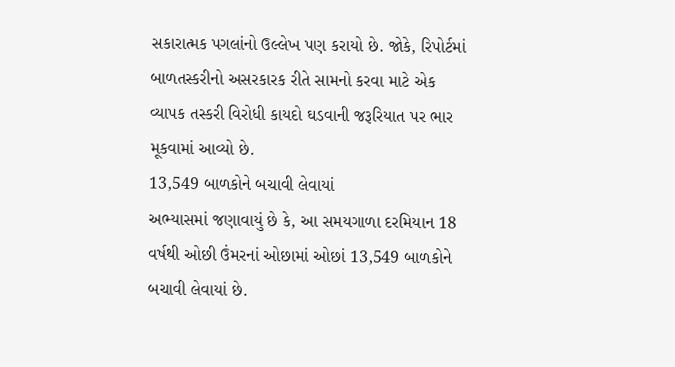સકારાત્મક પગલાંનો ઉલ્લેખ પણ કરાયો છે. જોકે, રિપોર્ટમાં બાળતસ્કરીનો અસરકારક રીતે સામનો કરવા માટે એક વ્યાપક તસ્કરી વિરોધી કાયદો ઘડવાની જરૂરિયાત પર ભાર મૂકવામાં આવ્યો છે.
13,549 બાળકોને બચાવી લેવાયાં
અભ્યાસમાં જણાવાયું છે કે, આ સમયગાળા દરમિયાન 18 વર્ષથી ઓછી ઉંમરનાં ઓછામાં ઓછાં 13,549 બાળકોને બચાવી લેવાયાં છે.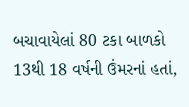બચાવાયેલાં 80 ટકા બાળકો 13થી 18 વર્ષની ઉંમરનાં હતાં,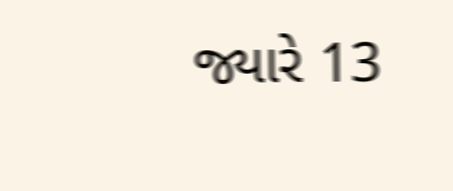જ્યારે 13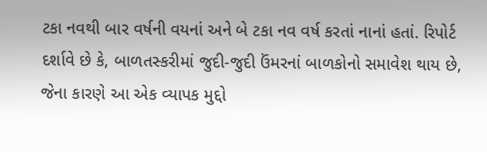ટકા નવથી બાર વર્ષની વયનાં અને બે ટકા નવ વર્ષ કરતાં નાનાં હતાં. રિપોર્ટ દર્શાવે છે કે, બાળતસ્કરીમાં જુદી-જુદી ઉંમરનાં બાળકોનો સમાવેશ થાય છે, જેના કારણે આ એક વ્યાપક મુદ્દો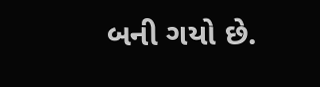બની ગયો છે.